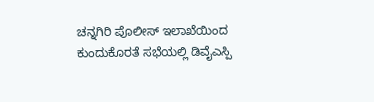ಚನ್ನಗಿರಿ ಪೊಲೀಸ್ ಇಲಾಖೆಯಿಂದ ಕುಂದುಕೊರತೆ ಸಭೆಯಲ್ಲಿ ಡಿವೈಎಸ್ಪಿ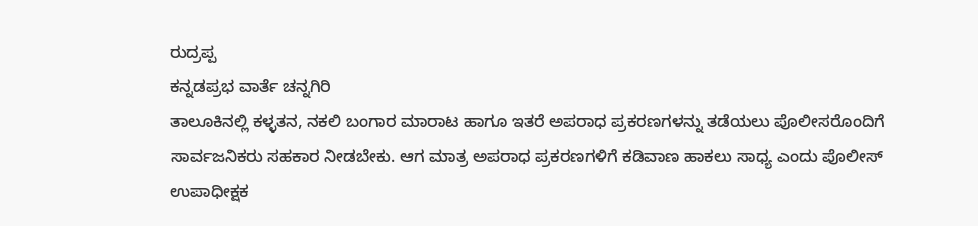ರುದ್ರಪ್ಪ
ಕನ್ನಡಪ್ರಭ ವಾರ್ತೆ ಚನ್ನಗಿರಿ
ತಾಲೂಕಿನಲ್ಲಿ ಕಳ್ಳತನ, ನಕಲಿ ಬಂಗಾರ ಮಾರಾಟ ಹಾಗೂ ಇತರೆ ಅಪರಾಧ ಪ್ರಕರಣಗಳನ್ನು ತಡೆಯಲು ಪೊಲೀಸರೊಂದಿಗೆ ಸಾರ್ವಜನಿಕರು ಸಹಕಾರ ನೀಡಬೇಕು. ಆಗ ಮಾತ್ರ ಅಪರಾಧ ಪ್ರಕರಣಗಳಿಗೆ ಕಡಿವಾಣ ಹಾಕಲು ಸಾಧ್ಯ ಎಂದು ಪೊಲೀಸ್ ಉಪಾಧೀಕ್ಷಕ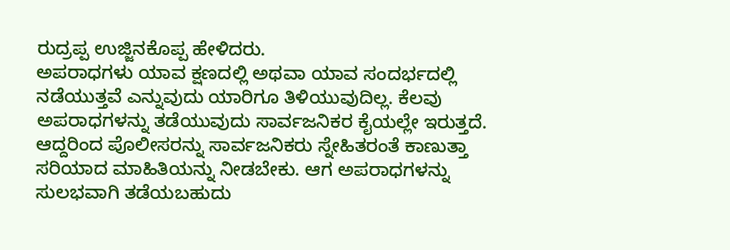ರುದ್ರಪ್ಪ ಉಜ್ಜಿನಕೊಪ್ಪ ಹೇಳಿದರು.
ಅಪರಾಧಗಳು ಯಾವ ಕ್ಷಣದಲ್ಲಿ ಅಥವಾ ಯಾವ ಸಂದರ್ಭದಲ್ಲಿ ನಡೆಯುತ್ತವೆ ಎನ್ನುವುದು ಯಾರಿಗೂ ತಿಳಿಯುವುದಿಲ್ಲ. ಕೆಲವು ಅಪರಾಧಗಳನ್ನು ತಡೆಯುವುದು ಸಾರ್ವಜನಿಕರ ಕೈಯಲ್ಲೇ ಇರುತ್ತದೆ. ಆದ್ದರಿಂದ ಪೊಲೀಸರನ್ನು ಸಾರ್ವಜನಿಕರು ಸ್ನೇಹಿತರಂತೆ ಕಾಣುತ್ತಾ ಸರಿಯಾದ ಮಾಹಿತಿಯನ್ನು ನೀಡಬೇಕು. ಆಗ ಅಪರಾಧಗಳನ್ನು ಸುಲಭವಾಗಿ ತಡೆಯಬಹುದು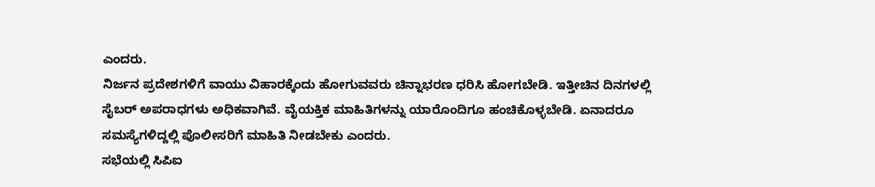ಎಂದರು.
ನಿರ್ಜನ ಪ್ರದೇಶಗಳಿಗೆ ವಾಯು ವಿಹಾರಕ್ಕೆಂದು ಹೋಗುವವರು ಚಿನ್ನಾಭರಣ ಧರಿಸಿ ಹೋಗಬೇಡಿ. ಇತ್ತೀಚಿನ ದಿನಗಳಲ್ಲಿ ಸೈಬರ್ ಅಪರಾಧಗಳು ಅಧಿಕವಾಗಿವೆ. ವೈಯಕ್ತಿಕ ಮಾಹಿತಿಗಳನ್ನು ಯಾರೊಂದಿಗೂ ಹಂಚಿಕೊಳ್ಳಬೇಡಿ. ಏನಾದರೂ ಸಮಸ್ಯೆಗಳಿದ್ದಲ್ಲಿ ಪೊಲೀಸರಿಗೆ ಮಾಹಿತಿ ನೀಡಬೇಕು ಎಂದರು.
ಸಭೆಯಲ್ಲಿ ಸಿಪಿಐ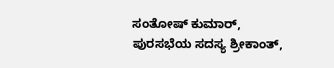ಸಂತೋಷ್ ಕುಮಾರ್, ಪುರಸಭೆಯ ಸದಸ್ಯ ಶ್ರೀಕಾಂತ್,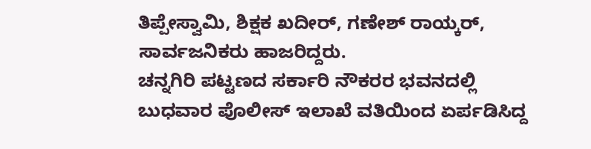ತಿಪ್ಪೇಸ್ವಾಮಿ, ಶಿಕ್ಷಕ ಖದೀರ್, ಗಣೇಶ್ ರಾಯ್ಕರ್, ಸಾರ್ವಜನಿಕರು ಹಾಜರಿದ್ದರು.
ಚನ್ನಗಿರಿ ಪಟ್ಟಣದ ಸರ್ಕಾರಿ ನೌಕರರ ಭವನದಲ್ಲಿ ಬುಧವಾರ ಪೊಲೀಸ್ ಇಲಾಖೆ ವತಿಯಿಂದ ಏರ್ಪಡಿಸಿದ್ದ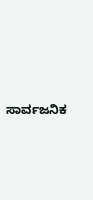ಸಾರ್ವಜನಿಕ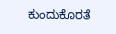ಕುಂದುಕೊರತೆ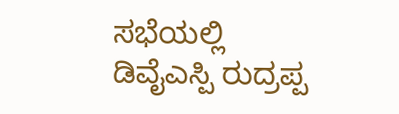ಸಭೆಯಲ್ಲಿ ಡಿವೈಎಸ್ಪಿ ರುದ್ರಪ್ಪ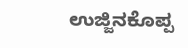ಉಜ್ಜಿನಕೊಪ್ಪ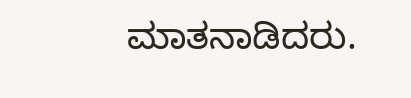ಮಾತನಾಡಿದರು.